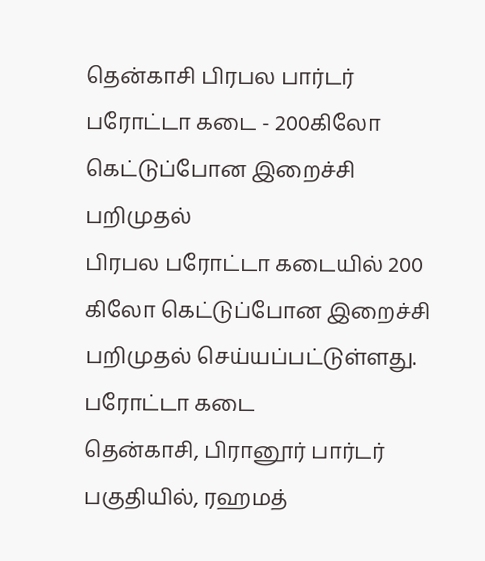தென்காசி பிரபல பார்டர் பரோட்டா கடை - 200கிலோ கெட்டுப்போன இறைச்சி பறிமுதல்
பிரபல பரோட்டா கடையில் 200 கிலோ கெட்டுப்போன இறைச்சி பறிமுதல் செய்யப்பட்டுள்ளது.
பரோட்டா கடை
தென்காசி, பிரானூர் பார்டர் பகுதியில், ரஹமத்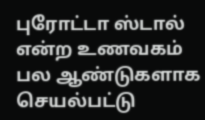புரோட்டா ஸ்டால் என்ற உணவகம் பல ஆண்டுகளாக செயல்பட்டு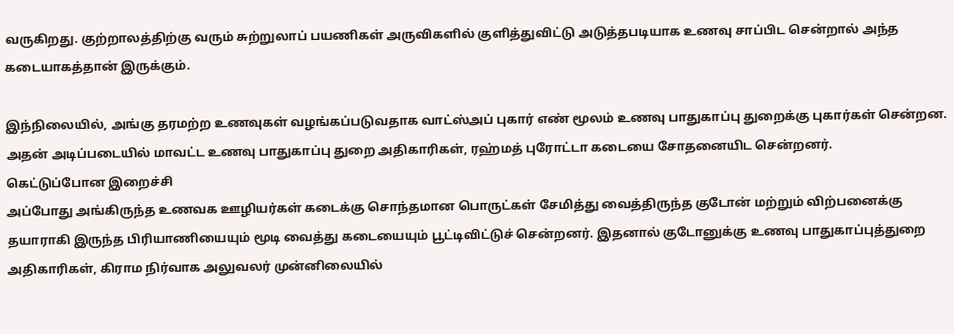வருகிறது. குற்றாலத்திற்கு வரும் சுற்றுலாப் பயணிகள் அருவிகளில் குளித்துவிட்டு அடுத்தபடியாக உணவு சாப்பிட சென்றால் அந்த கடையாகத்தான் இருக்கும்.

இந்நிலையில், அங்கு தரமற்ற உணவுகள் வழங்கப்படுவதாக வாட்ஸ்அப் புகார் எண் மூலம் உணவு பாதுகாப்பு துறைக்கு புகார்கள் சென்றன. அதன் அடிப்படையில் மாவட்ட உணவு பாதுகாப்பு துறை அதிகாரிகள், ரஹ்மத் புரோட்டா கடையை சோதனையிட சென்றனர்.
கெட்டுப்போன இறைச்சி
அப்போது அங்கிருந்த உணவக ஊழியர்கள் கடைக்கு சொந்தமான பொருட்கள் சேமித்து வைத்திருந்த குடோன் மற்றும் விற்பனைக்கு தயாராகி இருந்த பிரியாணியையும் மூடி வைத்து கடையையும் பூட்டிவிட்டுச் சென்றனர். இதனால் குடோனுக்கு உணவு பாதுகாப்புத்துறை அதிகாரிகள், கிராம நிர்வாக அலுவலர் முன்னிலையில்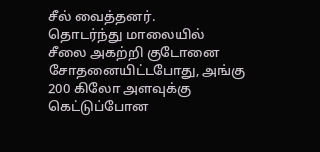சீல் வைத்தனர்.
தொடர்ந்து மாலையில் சீலை அகற்றி குடோனை சோதனையிட்டபோது, அங்கு 200 கிலோ அளவுக்கு கெட்டுப்போன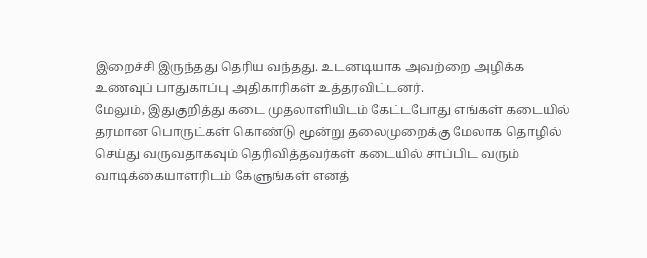இறைச்சி இருந்தது தெரிய வந்தது. உடனடியாக அவற்றை அழிக்க உணவுப் பாதுகாப்பு அதிகாரிகள் உத்தரவிட்டனர்.
மேலும், இதுகுறித்து கடை முதலாளியிடம் கேட்டபோது எங்கள் கடையில் தரமான பொருட்கள் கொண்டு மூன்று தலைமுறைக்கு மேலாக தொழில் செய்து வருவதாகவும் தெரிவித்தவர்கள் கடையில் சாப்பிட வரும் வாடிக்கையாளரிடம் கேளுங்கள் எனத்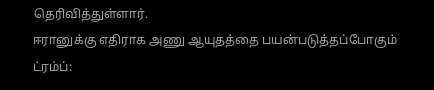தெரிவித்துள்ளார்.
ஈரானுக்கு எதிராக அணு ஆயுதத்தை பயன்படுத்தப்போகும் ட்ரம்ப்: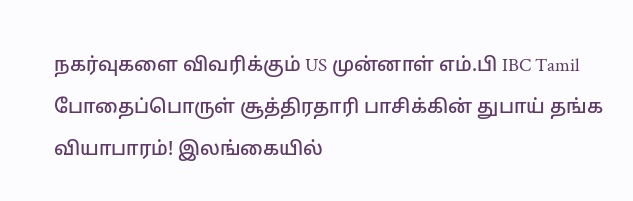நகர்வுகளை விவரிக்கும் US முன்னாள் எம்.பி IBC Tamil
போதைப்பொருள் சூத்திரதாரி பாசிக்கின் துபாய் தங்க வியாபாரம்! இலங்கையில்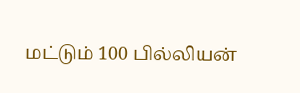மட்டும் 100 பில்லியன்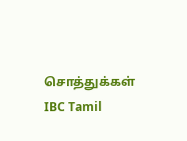சொத்துக்கள் IBC Tamil